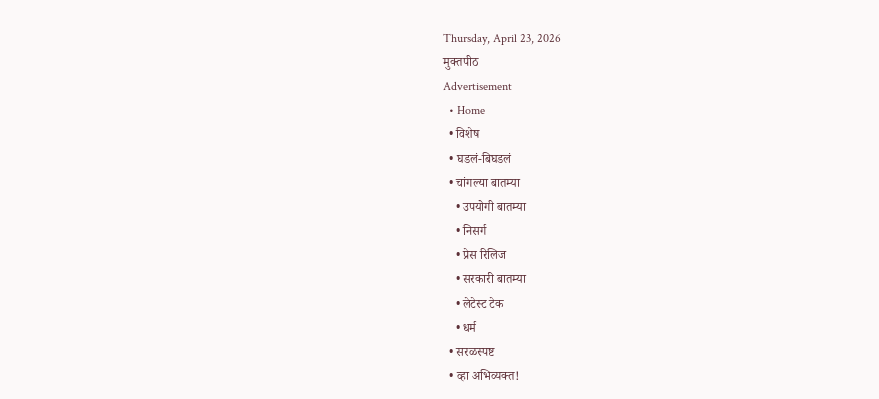Thursday, April 23, 2026
मुक्तपीठ
Advertisement
  • Home
  • विशेष
  • घडलं-बिघडलं
  • चांगल्या बातम्या
    • उपयोगी बातम्या
    • निसर्ग
    • प्रेस रिलिज
    • सरकारी बातम्या
    • लेटेस्ट टेक
    • धर्म
  • सरळस्पष्ट
  • व्हा अभिव्यक्त!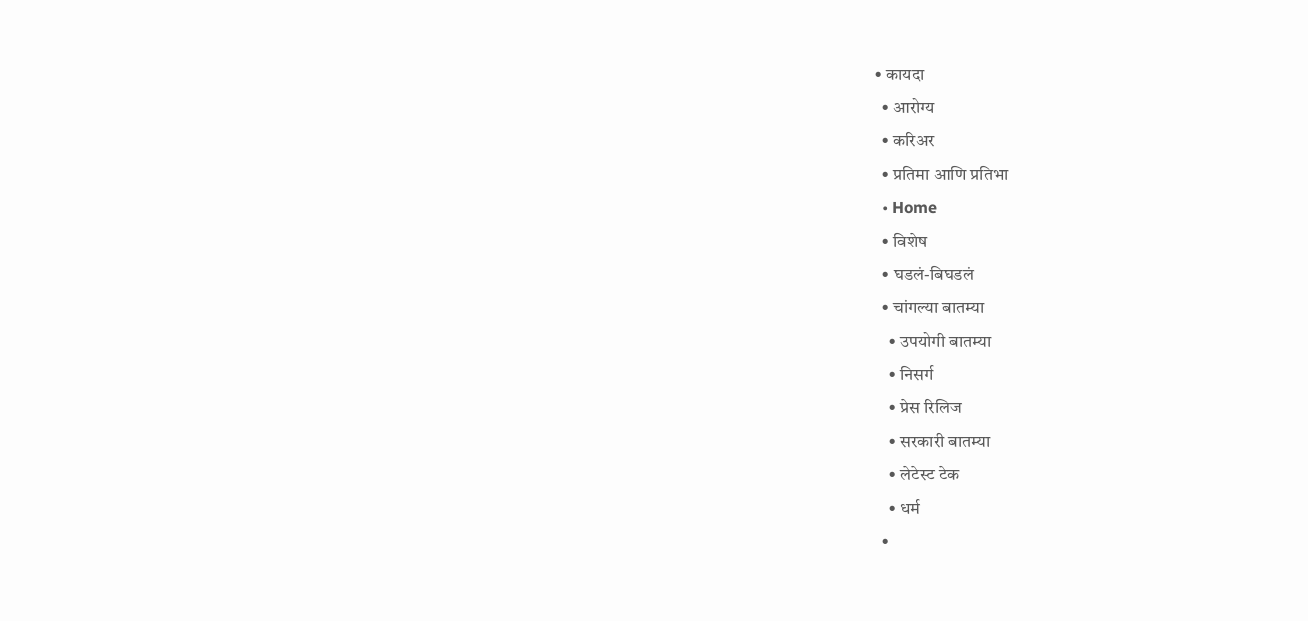• कायदा
  • आरोग्य
  • करिअर
  • प्रतिमा आणि प्रतिभा
  • Home
  • विशेष
  • घडलं-बिघडलं
  • चांगल्या बातम्या
    • उपयोगी बातम्या
    • निसर्ग
    • प्रेस रिलिज
    • सरकारी बातम्या
    • लेटेस्ट टेक
    • धर्म
  •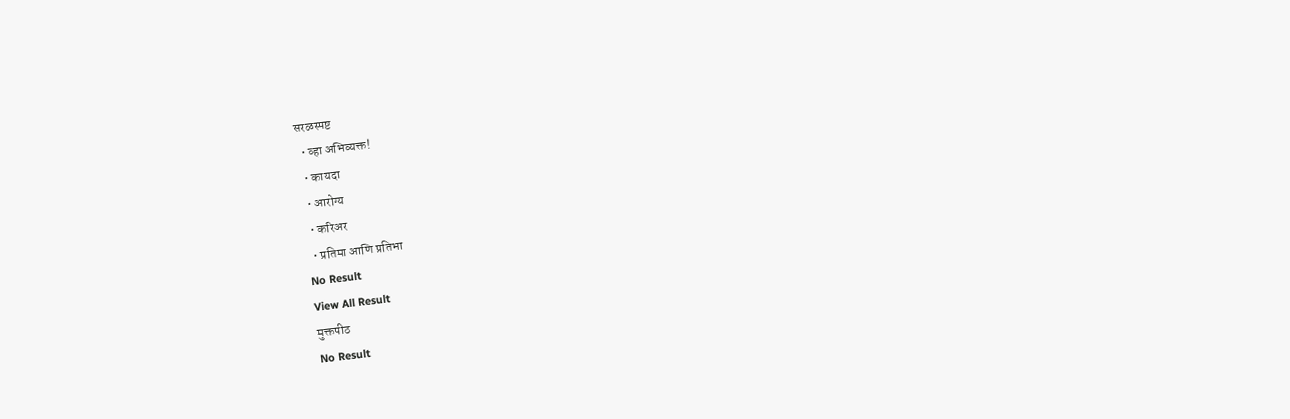सरळस्पष्ट
  • व्हा अभिव्यक्त!
  • कायदा
  • आरोग्य
  • करिअर
  • प्रतिमा आणि प्रतिभा
No Result
View All Result
मुक्तपीठ
No Result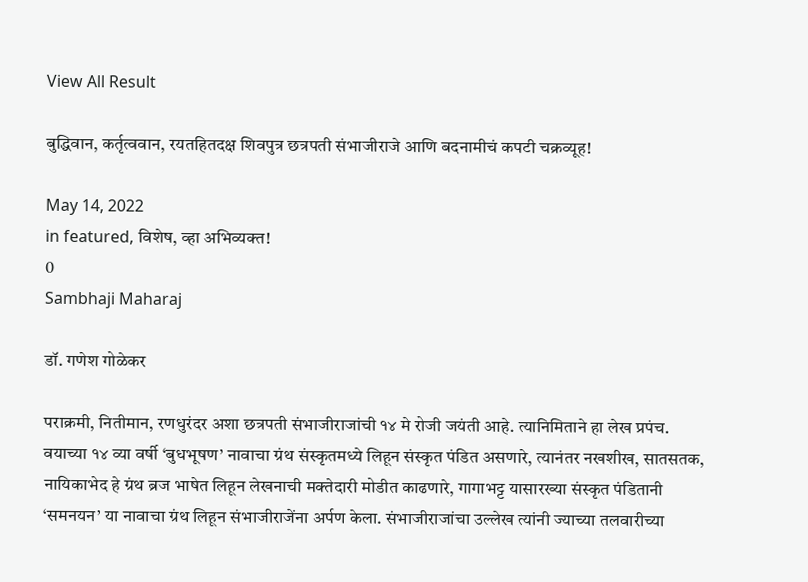View All Result

बुद्धिवान, कर्तृत्ववान, रयतहितदक्ष शिवपुत्र छत्रपती संभाजीराजे आणि बदनामीचं कपटी चक्रव्यूह!

May 14, 2022
in featured, विशेष, व्हा अभिव्यक्त!
0
Sambhaji Maharaj

डॉ. गणेश गोळेकर

पराक्रमी, नितीमान, रणधुरंदर अशा छत्रपती संभाजीराजांची १४ मे रोजी जयंती आहे. त्यानिमिताने हा लेख प्रपंच. वयाच्या १४ व्या वर्षी ‘बुधभूषण’ नावाचा ग्रंथ संस्कृतमध्ये लिहून संस्कृत पंडित असणारे, त्यानंतर नखशीख, सातसतक, नायिकाभेद हे ग्रंथ ब्रज भाषेत लिहून लेखनाची मक्तेदारी मोडीत काढणारे, गागाभट्ट यासारख्या संस्कृत पंडितानी ‘समनयन’ या नावाचा ग्रंथ लिहून संभाजीराजेंना अर्पण केला. संभाजीराजांचा उल्लेख त्यांनी ज्याच्या तलवारीच्या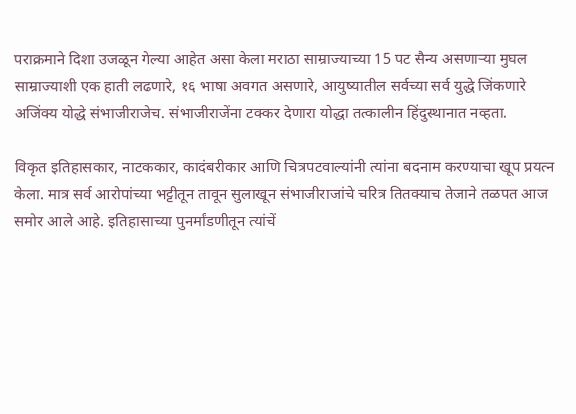पराक्रमाने दिशा उजळून गेल्या आहेत असा केला मराठा साम्राज्याच्या 15 पट सैन्य असणाऱ्या मुघल साम्राज्याशी एक हाती लढणारे, १६ भाषा अवगत असणारे, आयुष्यातील सर्वच्या सर्व युद्धे जिंकणारे अजिंक्य योद्धे संभाजीराजेच. संभाजीराजेंना टक्कर देणारा योद्धा तत्कालीन हिंदुस्थानात नव्हता.

विकृत इतिहासकार, नाटककार, कादंबरीकार आणि चित्रपटवाल्यांनी त्यांना बदनाम करण्याचा खूप प्रयत्न केला. मात्र सर्व आरोपांच्या भट्टीतून तावून सुलाखून संभाजीराजांचे चरित्र तितक्याच तेजाने तळपत आज समोर आले आहे. इतिहासाच्या पुनर्मांडणीतून त्यांचें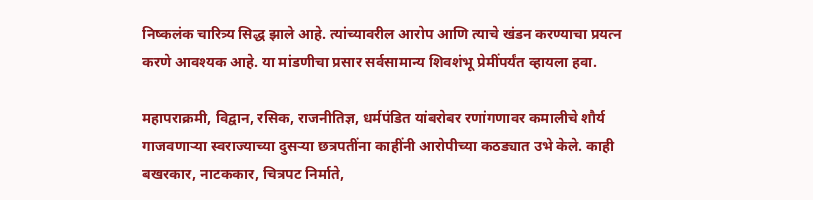निष्कलंक चारित्र्य सिद्ध झाले आहे. त्यांच्यावरील आरोप आणि त्याचे खंडन करण्याचा प्रयत्न करणे आवश्यक आहे. या मांडणीचा प्रसार सर्वसामान्य शिवशंभू प्रेमींपर्यंत व्हायला हवा.

महापराक्रमी, विद्वान, रसिक, राजनीतिज्ञ, धर्मपंडित यांबरोबर रणांगणावर कमालीचे शौर्य गाजवणाऱ्या स्वराज्याच्या दुसऱ्या छत्रपतींना काहींनी आरोपीच्या कठड्यात उभे केले. काही बखरकार, नाटककार, चित्रपट निर्माते,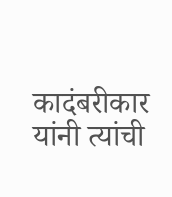कादंबरीकार यांनी त्यांची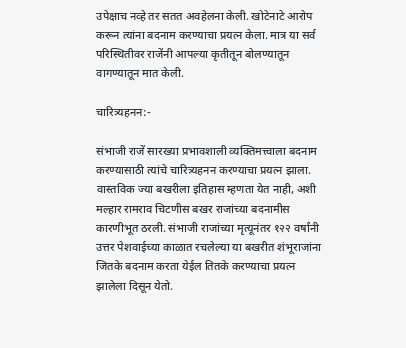उपेक्षाच नव्हे तर सतत अवहेलना केली. खोटेनाटे आरोप करून त्यांना बदनाम करण्याचा प्रयत्न केला. मात्र या सर्व परिस्थितीवर राजेंनी आपल्या कृतीतून बोलण्यातून वागण्यातून मात केली.

चारित्र्यहनन:-

संभाजी राजें सारख्या प्रभावशाली व्यक्तिमत्त्वाला बदनाम करण्यासाठी त्यांचे चारित्र्यहनन करण्याचा प्रयत्न झाला. वास्तविक ज्या बखरीला इतिहास म्हणता येत नाही, अशी मल्हार रामराव चिटणीस बखर राजांच्या बदनामीस कारणीभूत ठरली. संभाजी राजांच्या मृत्यूनंतर १२२ वर्षांनी उत्तर पेशवाईच्या काळात रचलेल्या या बखरीत शंभूराजांना जितके बदनाम करता येईल तितके करण्याचा प्रयत्न झालेला दिसून येतो.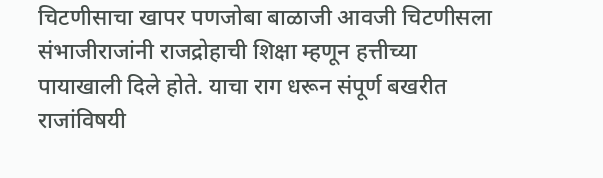चिटणीसाचा खापर पणजोबा बाळाजी आवजी चिटणीसला संभाजीराजांनी राजद्रोहाची शिक्षा म्हणून हत्तीच्या पायाखाली दिले होते. याचा राग धरून संपूर्ण बखरीत राजांविषयी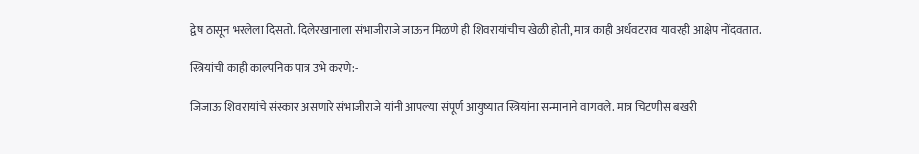द्वेष ठासून भरलेला दिसतो. दिलेरखानाला संभाजीराजे जाऊन मिळणे ही शिवरायांचीच खेळी होती, मात्र काही अर्धवटराव यावरही आक्षेप नोंदवतात.

स्त्रियांची काही काल्पनिक पात्र उभे करणे:-

जिजाऊ शिवरायांचे संस्कार असणारे संभाजीराजे यांनी आपल्या संपूर्ण आयुष्यात स्त्रियांना सन्मानाने वागवले. मात्र चिटणीस बखरी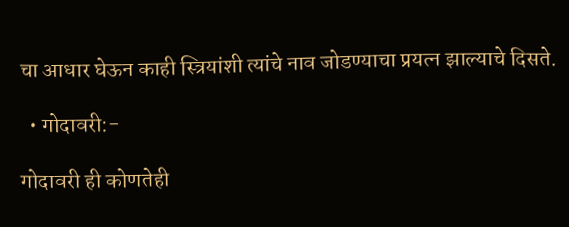चा आधार घेऊन काही स्त्रियांशी त्यांचे नाव जोडण्याचा प्रयत्न झाल्याचे दिसते.

  • गोदावरी:-

गोदावरी ही कोणतेही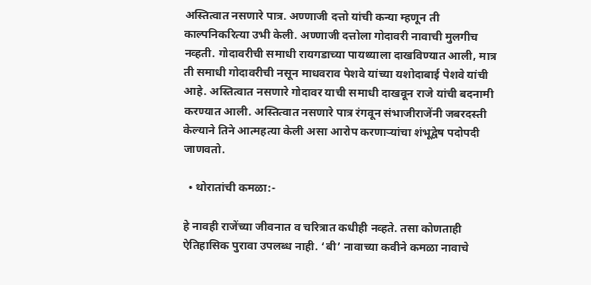अस्तित्वात नसणारे पात्र. अण्णाजी दत्तो यांची कन्या म्हणून ती काल्पनिकरित्या उभी केली. अण्णाजी दत्तोला गोदावरी नावाची मुलगीच नव्हती. गोदावरीची समाधी रायगडाच्या पायथ्याला दाखविण्यात आली, मात्र ती समाधी गोदावरीची नसून माधवराव पेशवे यांच्या यशोदाबाई पेशवे यांची आहे. अस्तित्वात नसणारे गोदावर याची समाधी दाखवून राजे यांची बदनामी करण्यात आली. अस्तित्वात नसणारे पात्र रंगवून संभाजीराजेंनी जबरदस्ती केल्याने तिने आत्महत्या केली असा आरोप करणाऱ्यांचा शंभूद्वेष पदोपदी जाणवतो.

  • थोरातांची कमळा:-

हे नावही राजेंच्‍या जीवनात व चरित्रात कधीही नव्हते. तसा कोणताही ऐतिहासिक पुरावा उपलब्ध नाही. ‘बी’ नावाच्या कवीने कमळा नावाचे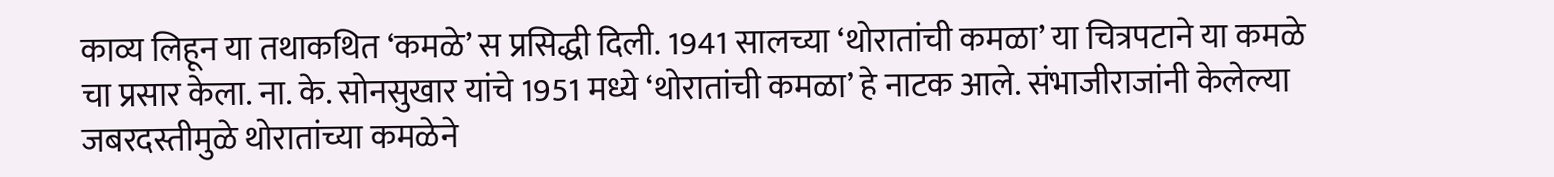काव्य लिहून या तथाकथित ‘कमळे’ स प्रसिद्धी दिली. 1941 सालच्या ‘थोरातांची कमळा’ या चित्रपटाने या कमळे चा प्रसार केला. ना. के. सोनसुखार यांचे 1951 मध्ये ‘थोरातांची कमळा’ हे नाटक आले. संभाजीराजांनी केलेल्या जबरदस्तीमुळे थोरातांच्या कमळेने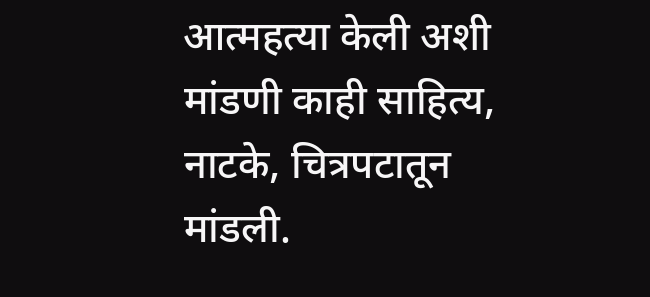आत्महत्या केली अशी मांडणी काही साहित्य, नाटके, चित्रपटातून मांडली.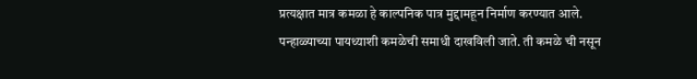प्रत्यक्षात मात्र कमळा हे काल्पनिक पात्र मुद्दामहून निर्माण करण्यात आले. पन्हाळ्याच्या पायथ्याशी कमळेची समाधी दाखविली जाते. ती कमळे ची नसून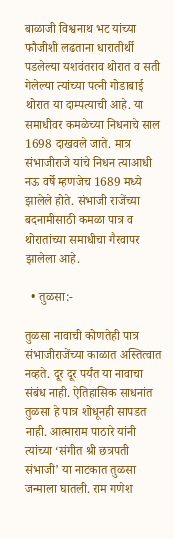बाळाजी विश्वनाथ भट यांच्या फौजीशी लढताना धारातीर्थी पडलेल्या यशवंतराव थोरात व सती गेलेल्या त्यांच्या पत्नी गोडाबाई थोरात या दाम्पत्याची आहे. या समाधीवर कमळेच्या निधनाचे साल 1698 दाखवले जाते. मात्र संभाजीराजे यांचे निधन त्याआधी नऊ वर्षे म्हणजेच 1689 मध्ये झालेले होते. संभाजी राजेंच्या बदनामीसाठी कमळा पात्र व थोरातांच्या समाधीचा गैरवापर झालेला आहे.

  • तुळसा:-

तुळसा नावाची कोणतेही पात्र संभाजीराजेंच्या काळात अस्तित्वात नव्हते. दूर दूर पर्यंत या नावाचा संबंध नाही. ऐतिहासिक साधनांत तुळसा हे पात्र शोधूनही सापडत नाही. आत्माराम पाठारे यांनी त्यांच्या ‘संगीत श्री छत्रपती संभाजी’ या नाटकात तुळसा जन्माला घातली. राम गणेश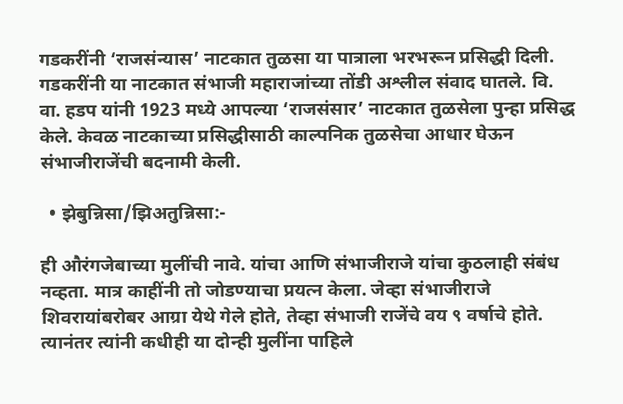गडकरींनी ‘राजसंन्यास’ नाटकात तुळसा या पात्राला भरभरून प्रसिद्धी दिली. गडकरींनी या नाटकात संभाजी महाराजांच्या तोंडी अश्लील संवाद घातले. वि. वा. हडप यांनी 1923 मध्ये आपल्या ‘राजसंसार’ नाटकात तुळसेला पुन्हा प्रसिद्ध केले. केवळ नाटकाच्या प्रसिद्धीसाठी काल्पनिक तुळसेचा आधार घेऊन संभाजीराजेंची बदनामी केली.

  • झेबुन्निसा/झिअतुन्निसा:-

ही औरंगजेबाच्या मुलींची नावे. यांचा आणि संभाजीराजे यांचा कुठलाही संबंध नव्हता. मात्र काहींनी तो जोडण्याचा प्रयत्न केला. जेव्हा संभाजीराजे शिवरायांबरोबर आग्रा येथे गेले होते, तेव्हा संभाजी राजेंचे वय ९ वर्षाचे होते. त्यानंतर त्यांनी कधीही या दोन्ही मुलींना पाहिले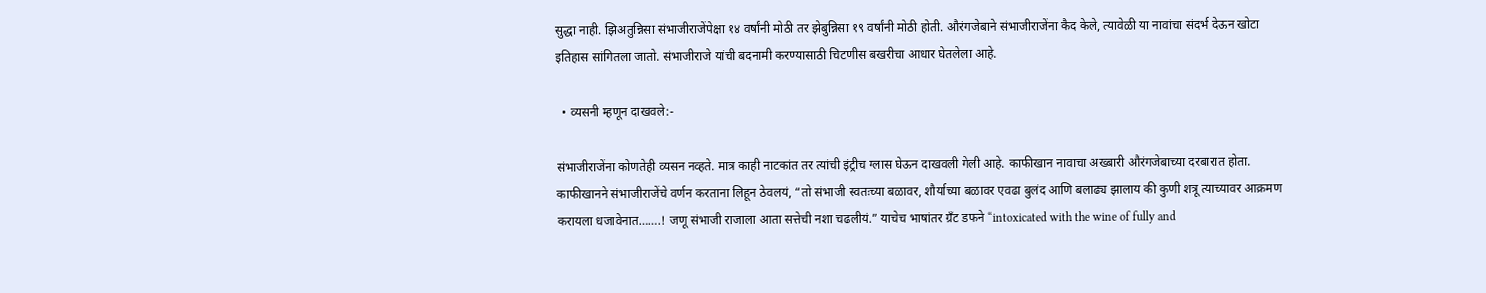सुद्धा नाही. झिअतुन्निसा संभाजीराजेंपेक्षा १४ वर्षांनी मोठी तर झेबुन्निसा १९ वर्षांनी मोठी होती. औरंगजेबाने संभाजीराजेंना कैद केले, त्यावेळी या नावांचा संदर्भ देऊन खोटा इतिहास सांगितला जातो. संभाजीराजे यांची बदनामी करण्यासाठी चिटणीस बखरीचा आधार घेतलेला आहे.

  • व्यसनी म्हणून दाखवले:-

संभाजीराजेंना कोणतेही व्यसन नव्हते. मात्र काही नाटकांत तर त्यांची इंट्रीच ग्लास घेऊन दाखवली गेली आहे. काफीखान नावाचा अख्बारी औरंगजेबाच्या दरबारात होता. काफीखानने संभाजीराजेंचे वर्णन करताना लिहून ठेवलयं, “तो संभाजी स्वतःच्या बळावर, शौर्याच्या बळावर एवढा बुलंद आणि बलाढ्य झालाय की कुणी शत्रू त्याच्यावर आक्रमण करायला धजावेनात…….! जणू संभाजी राजाला आता सत्तेची नशा चढलीयं.” याचेच भाषांतर ग्रँट डफने “intoxicated with the wine of fully and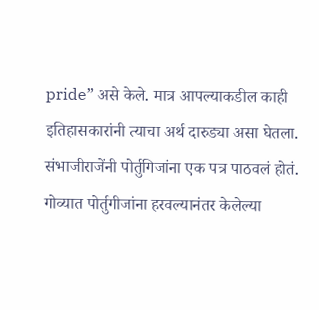pride” असे केले. मात्र आपल्याकडील काही इतिहासकारांनी त्याचा अर्थ दारुड्या असा घेतला. संभाजीराजेंनी पोर्तुगिजांना एक पत्र पाठवलं होतं. गोव्यात पोर्तुगीजांना हरवल्यानंतर केलेल्या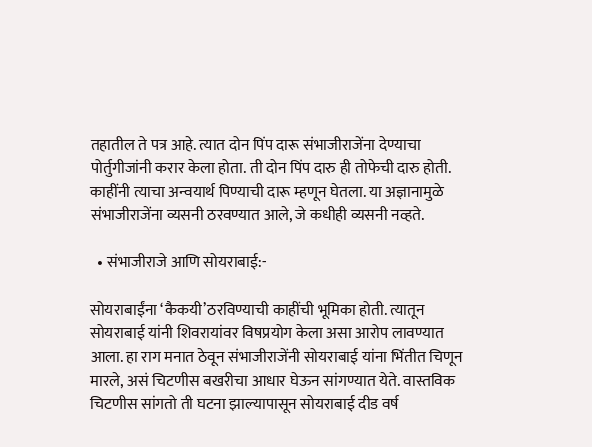तहातील ते पत्र आहे. त्यात दोन पिंप दारू संभाजीराजेंना देण्याचा पोर्तुगीजांनी करार केला होता. ती दोन पिंप दारु ही तोफेची दारु होती. काहींनी त्याचा अन्वयार्थ पिण्याची दारू म्हणून घेतला. या अज्ञानामुळे संभाजीराजेंना व्यसनी ठरवण्यात आले, जे कधीही व्यसनी नव्हते.

  • संभाजीराजे आणि सोयराबाई:-

सोयराबाईंना ‘कैकयी’ठरविण्याची काहींची भूमिका होती. त्यातून सोयराबाई यांनी शिवरायांवर विषप्रयोग केला असा आरोप लावण्यात आला. हा राग मनात ठेवून संभाजीराजेंनी सोयराबाई यांना भिंतीत चिणून मारले, असं चिटणीस बखरीचा आधार घेऊन सांगण्यात येते. वास्तविक चिटणीस सांगतो ती घटना झाल्यापासून सोयराबाई दीड वर्ष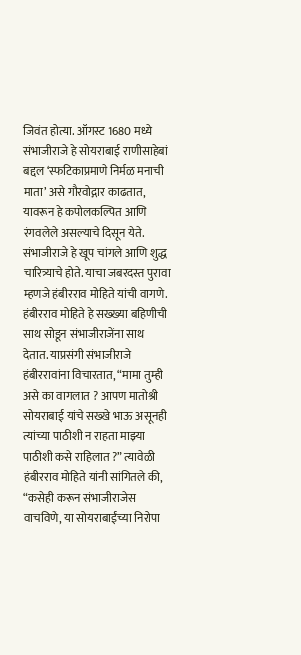जिवंत होत्या. ऑगस्ट 1680 मध्ये संभाजीराजे हे सोयराबाई राणीसाहेबां बद्दल ‘स्फटिकाप्रमाणे निर्मळ मनाची माता’ असे गौरवोद्गार काढतात, यावरून हे कपोलकल्पित आणि रंगवलेले असल्याचे दिसून येते. संभाजीराजे हे खूप चांगले आणि शुद्ध चारित्र्याचे होते. याचा जबरदस्त पुरावा म्हणजे हंबीरराव मोहिते यांची वागणे. हंबीरराव मोहिते हे सख्ख्या बहिणीची साथ सोडून संभाजीराजेंना साथ देतात. याप्रसंगी संभाजीराजे हंबीररावांना विचारतात, “मामा तुम्ही असे का वागलात ? आपण मातोश्री सोयराबाई यांचे सख्खे भाऊ असूनही त्यांच्या पाठीशी न राहता माझ्या पाठीशी कसे राहिलात ?” त्यावेळी हंबीरराव मोहिते यांनी सांगितले की, “कसेही करून संभाजीराजेस वाचविणे, या सोयराबाईंच्या निरोपा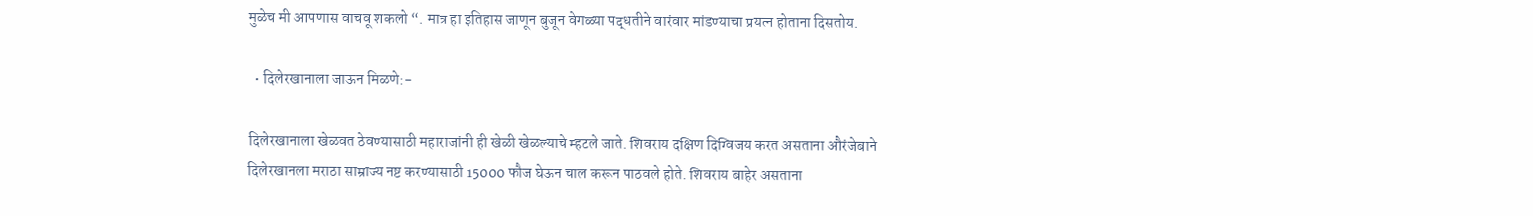मुळेच मी आपणास वाचवू शकलो “. मात्र हा इतिहास जाणून बुजून वेगळ्या पद्धतीने वारंवार मांडण्याचा प्रयत्न होताना दिसतोय.

  • दिलेरखानाला जाऊन मिळणे:-

दिलेरखानाला खेळवत ठेवण्यासाठी महाराजांनी ही खेळी खेळल्याचे म्हटले जाते. शिवराय दक्षिण दिग्विजय करत असताना औरंजेबाने दिलेरखानला मराठा साम्राज्य नष्ट करण्यासाठी 15000 फौज घेऊन चाल करून पाठवले होते. शिवराय बाहेर असताना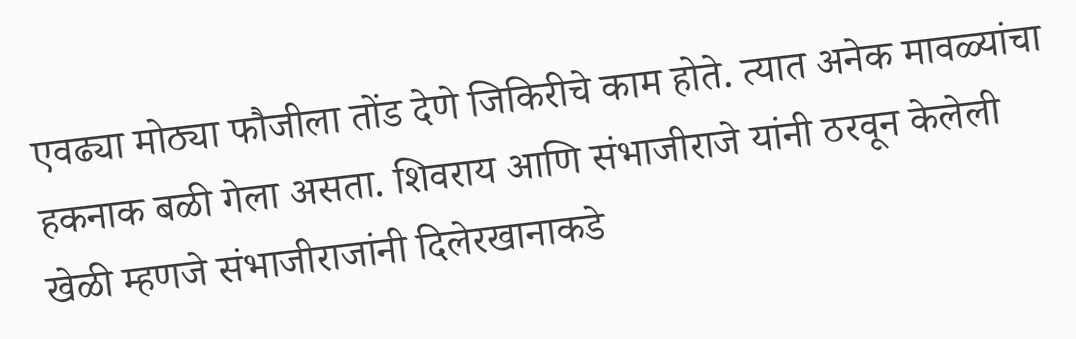एवढ्या मोठ्या फौजीला तोंड देणे जिकिरीचे काम होते. त्यात अनेक मावळ्यांचा हकनाक बळी गेला असता. शिवराय आणि संभाजीराजे यांनी ठरवून केलेली खेळी म्हणजे संभाजीराजांनी दिलेरखानाकडे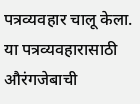पत्रव्यवहार चालू केला. या पत्रव्यवहारासाठी औरंगजेबाची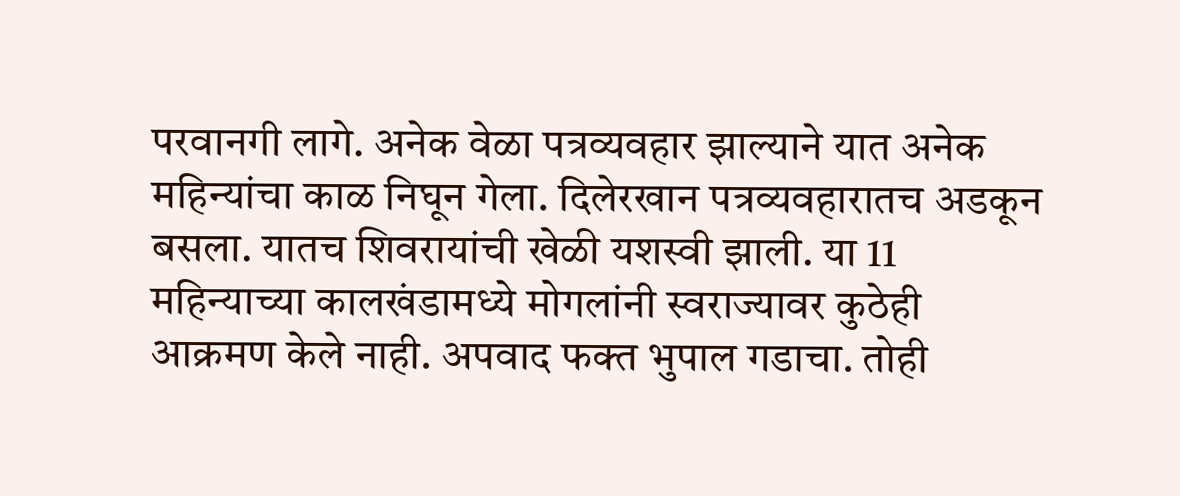परवानगी लागे. अनेक वेळा पत्रव्यवहार झाल्याने यात अनेक महिन्यांचा काळ निघून गेला. दिलेरखान पत्रव्यवहारातच अडकून बसला. यातच शिवरायांची खेळी यशस्वी झाली. या 11 महिन्याच्या कालखंडामध्ये मोगलांनी स्वराज्यावर कुठेही आक्रमण केले नाही. अपवाद फक्त भुपाल गडाचा. तोही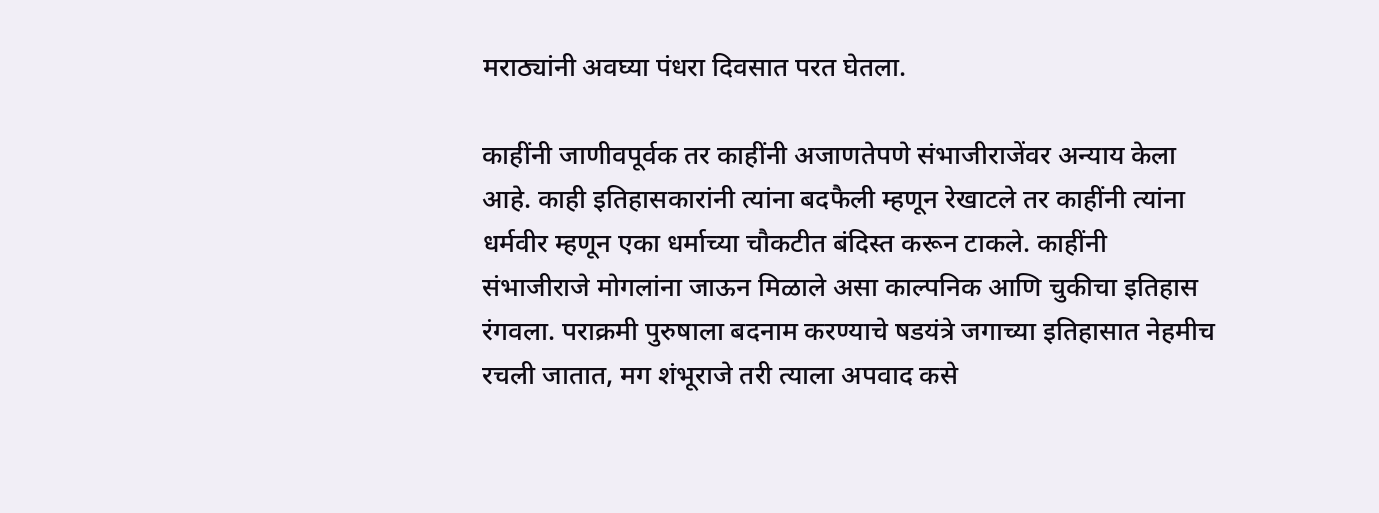मराठ्यांनी अवघ्या पंधरा दिवसात परत घेतला.

काहींनी जाणीवपूर्वक तर काहींनी अजाणतेपणे संभाजीराजेंवर अन्याय केला आहे. काही इतिहासकारांनी त्यांना बदफैली म्हणून रेखाटले तर काहींनी त्यांना धर्मवीर म्हणून एका धर्माच्या चौकटीत बंदिस्त करून टाकले. काहींनी संभाजीराजे मोगलांना जाऊन मिळाले असा काल्पनिक आणि चुकीचा इतिहास रंगवला. पराक्रमी पुरुषाला बदनाम करण्याचे षडयंत्रे जगाच्या इतिहासात नेहमीच रचली जातात, मग शंभूराजे तरी त्याला अपवाद कसे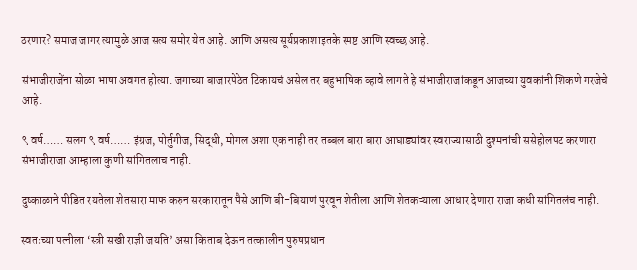ठरणार? समाज जागर त्यामुळे आज सत्य समोर येत आहे. आणि असत्य सूर्यप्रकाशाइतके स्पष्ट आणि स्वच्छ आहे.

संभाजीराजेंना सोळा भाषा अवगत होत्या. जगाच्या बाजारपेठेत टिकायचं असेल तर बहुभाषिक व्हावे लागते हे संभाजीराजांकडून आजच्या युवकांनी शिकणे गरजेचे आहे.

९ वर्ष…… सलग ९ वर्ष…… इंग्रज, पोर्तुगीज, सिद्धी, मोगल अशा एक नाही तर तब्बल बारा बारा आघाड्यांवर स्वराज्यासाठी दुश्मनांची ससेहोलपट करणारा संभाजीराजा आम्हाला कुणी सांगितलाच नाही.

दुष्काळाने पीडित रयतेला शेतसारा माफ करुन सरकारातून पैसे आणि बी-बियाणं पुरवून शेतीला आणि शेतकऱ्याला आधार देणारा राजा कधी सांगितलंच नाही.

स्वतःच्या पत्नीला ‘स्त्री सखी राज्ञी जयति’ असा किताब देऊन तत्कालीन पुरुषप्रधान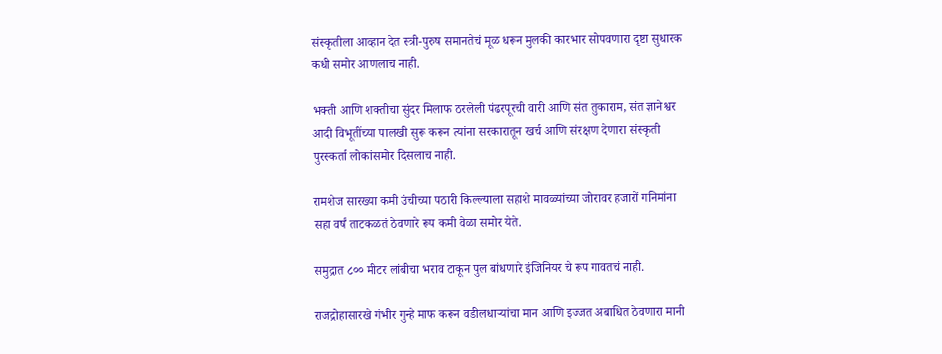संस्कृतीला आव्हान देत स्त्री-पुरुष समानतेचं मूळ धरून मुलकी कारभार सोपवणारा दृष्टा सुधारक कधी समोर आणलाच नाही.

भक्ती आणि शक्तीचा सुंदर मिलाफ ठरलेली पंढरपूरची वारी आणि संत तुकाराम, संत ज्ञानेश्वर आदी विभूतींच्या पालखी सुरू करून त्यांना सरकारातून खर्च आणि संरक्षण देणारा संस्कृती पुरस्कर्ता लोकांसमोर दिसलाच नाही.

रामशेज सारख्या कमी उंचीच्या पठारी किल्ल्याला सहाशे मावळ्यांच्या जोरावर हजारों गनिमांना सहा वर्षं ताटकळतं ठेवणारे रूप कमी वेळा समोर येते.

समुद्रात ८०० मीटर लांबीचा भराव टाकून पुल बांधणारे इंजिनियर चे रूप गावतचं नाही.

राजद्रोहासारखे गंभीर गुन्हे माफ करून वडीलधाऱ्यांचा मान आणि इज्जत अबाधित ठेवणारा मानी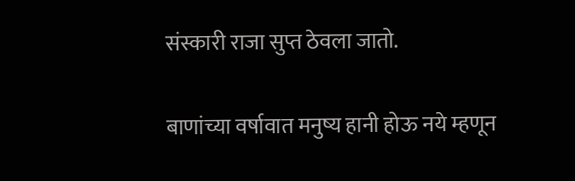संस्कारी राजा सुप्त ठेवला जातो.

बाणांच्या वर्षावात मनुष्य हानी होऊ नये म्हणून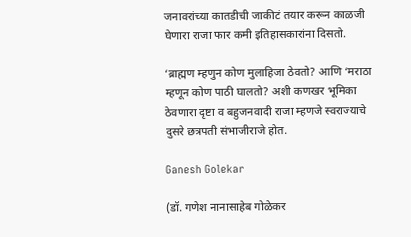जनावरांच्या कातडीची जाकीटं तयार करून काळजी घेणारा राजा फार कमी इतिहासकारांना दिसतो.

‘ब्राह्मण म्हणुन कोण मुलाहिजा ठेवतो? आणि ‘मराठा म्हणून कोण पाठी घालतो? अशी कणखर भूमिका ठेवणारा दृष्टा व बहुजनवादी राजा म्हणजे स्वराज्याचे दुसरे छत्रपती संभाजीराजे होत.

Ganesh Golekar

(डॉ. गणेश नानासाहेब गोळेकर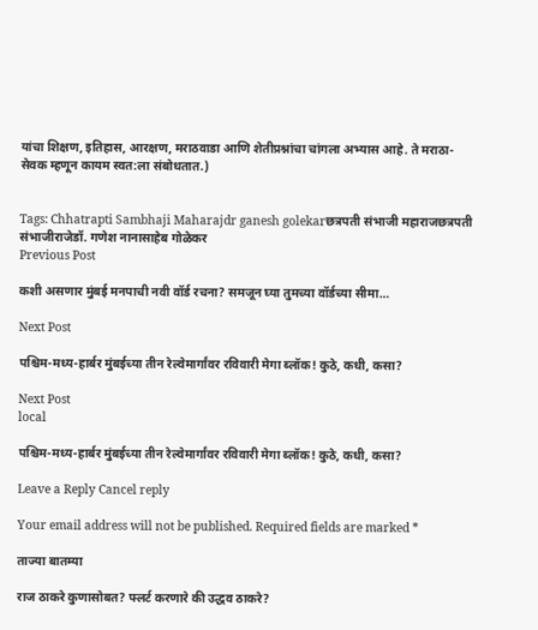यांचा शिक्षण, इतिहास, आरक्षण, मराठवाडा आणि शेतीप्रश्नांचा चांगला अभ्यास आहे. ते मराठा-सेवक म्हणून कायम स्वत:ला संबोधतात.)


Tags: Chhatrapti Sambhaji Maharajdr ganesh golekarछत्रपती संभाजी महाराजछत्रपती संभाजीराजेडॉ. गणेश नानासाहेब गोळेकर
Previous Post

कशी असणार मुंबई मनपाची नवी वॉर्ड रचना? समजून घ्या तुमच्या वॉर्डच्या सीमा…

Next Post

पश्चिम-मध्य-हार्बर मुंबईच्या तीन रेल्वेमार्गांवर रविवारी मेगा ब्लॉक! कुठे, कधी, कसा?

Next Post
local

पश्चिम-मध्य-हार्बर मुंबईच्या तीन रेल्वेमार्गांवर रविवारी मेगा ब्लॉक! कुठे, कधी, कसा?

Leave a Reply Cancel reply

Your email address will not be published. Required fields are marked *

ताज्या बातम्या

राज ठाकरे कुणासोबत? फ्लर्ट करणारे की उद्धव ठाकरे?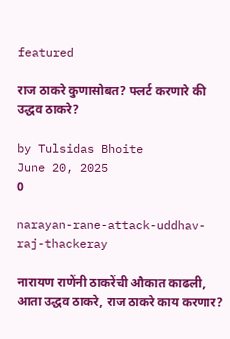featured

राज ठाकरे कुणासोबत? फ्लर्ट करणारे की उद्धव ठाकरे?

by Tulsidas Bhoite
June 20, 2025
0

narayan-rane-attack-uddhav-raj-thackeray

नारायण राणेंनी ठाकरेंची औकात काढली, आता उद्धव ठाकरे, राज ठाकरे काय करणार?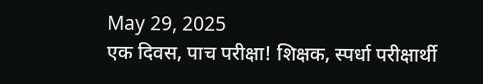May 29, 2025
एक दिवस, पाच परीक्षा! शिक्षक, स्पर्धा परीक्षार्थी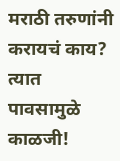मराठी तरुणांनी करायचं काय? त्यात पावसामुळे काळजी!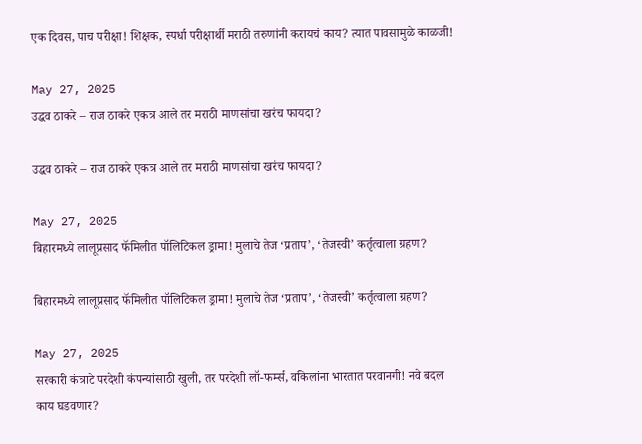एक दिवस, पाच परीक्षा! शिक्षक, स्पर्धा परीक्षार्थी मराठी तरुणांनी करायचं काय? त्यात पावसामुळे काळजी!

May 27, 2025
उद्धव ठाकरे – राज ठाकरे एकत्र आले तर मराठी माणसांचा खरंच फायदा?

उद्धव ठाकरे – राज ठाकरे एकत्र आले तर मराठी माणसांचा खरंच फायदा?

May 27, 2025
बिहारमध्ये लालूप्रसाद फॅमिलीत पॉलिटिकल ड्रामा! मुलाचे तेज ‘प्रताप’, ‘तेजस्वी’ कर्तृत्वाला ग्रहण?

बिहारमध्ये लालूप्रसाद फॅमिलीत पॉलिटिकल ड्रामा! मुलाचे तेज ‘प्रताप’, ‘तेजस्वी’ कर्तृत्वाला ग्रहण?

May 27, 2025
सरकारी कंत्राटे परदेशी कंपन्यांसाठी खुली, तर परदेशी लॉ-फर्म्स, वकिलांना भारतात परवानगी! नवे बदल काय घडवणार?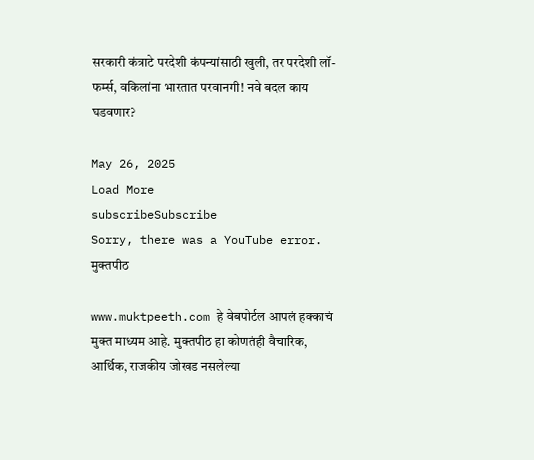सरकारी कंत्राटे परदेशी कंपन्यांसाठी खुली, तर परदेशी लॉ-फर्म्स, वकिलांना भारतात परवानगी! नवे बदल काय घडवणार?

May 26, 2025
Load More
subscribeSubscribe
Sorry, there was a YouTube error.
मुक्तपीठ

www.muktpeeth.com हे वेबपोर्टल आपलं हक्काचं मुक्त माध्यम आहे. मुक्तपीठ हा कोणतंही वैचारिक, आर्थिक, राजकीय जोखड नसलेल्या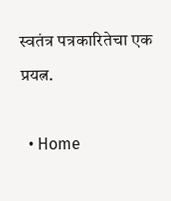स्वतंत्र पत्रकारितेचा एक प्रयत्न.

  • Home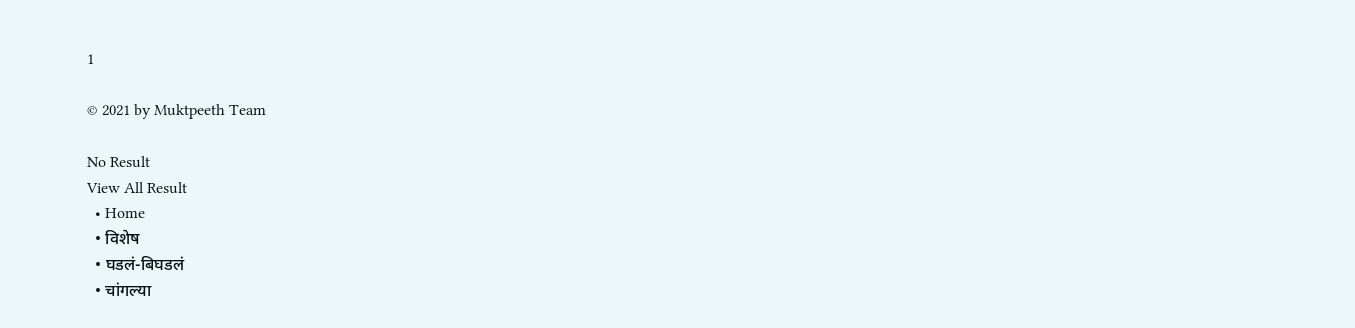1

© 2021 by Muktpeeth Team

No Result
View All Result
  • Home
  • विशेष
  • घडलं-बिघडलं
  • चांगल्या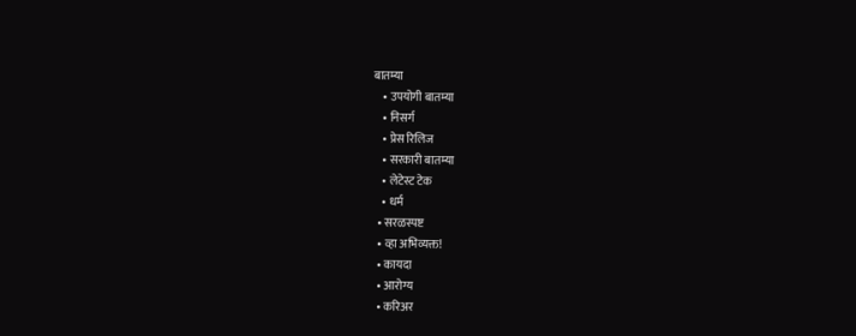बातम्या
    • उपयोगी बातम्या
    • निसर्ग
    • प्रेस रिलिज
    • सरकारी बातम्या
    • लेटेस्ट टेक
    • धर्म
  • सरळस्पष्ट
  • व्हा अभिव्यक्त!
  • कायदा
  • आरोग्य
  • करिअर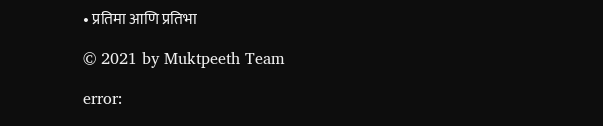• प्रतिमा आणि प्रतिभा

© 2021 by Muktpeeth Team

error: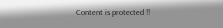Content is protected !!